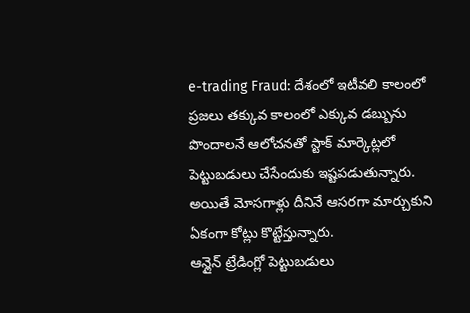e-trading Fraud: దేశంలో ఇటీవలి కాలంలో ప్రజలు తక్కువ కాలంలో ఎక్కువ డబ్బును పొందాలనే ఆలోచనతో స్టాక్ మార్కెట్లలో పెట్టుబడులు చేసేందుకు ఇష్టపడుతున్నారు. అయితే మోసగాళ్లు దీనినే ఆసరగా మార్చుకుని ఏకంగా కోట్లు కొట్టేస్తున్నారు.
ఆన్లైన్ ట్రేడింగ్లో పెట్టుబడులు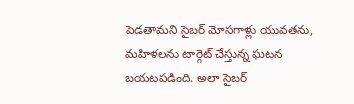పెడతామని సైబర్ మోసగాళ్లు యువతను, మహిళలను టార్గెట్ చేస్తున్న ఘటన బయటపడింది. అలా సైబర్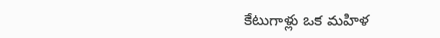కేటుగాళ్లు ఒక మహిళ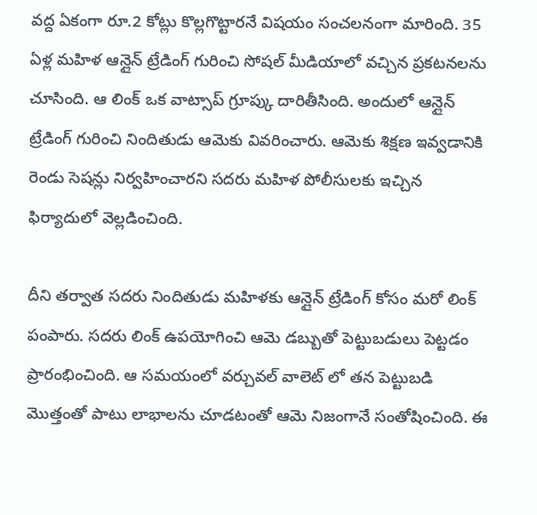వద్ద ఏకంగా రూ.2 కోట్లు కొల్లగొట్టారనే విషయం సంచలనంగా మారింది. 35 ఏళ్ల మహిళ ఆన్లైన్ ట్రేడింగ్ గురించి సోషల్ మీడియాలో వచ్చిన ప్రకటనలను చూసింది. ఆ లింక్ ఒక వాట్సాప్ గ్రూప్కు దారితీసింది. అందులో ఆన్లైన్ ట్రేడింగ్ గురించి నిందితుడు ఆమెకు వివరించారు. ఆమెకు శిక్షణ ఇవ్వడానికి రెండు సెషన్లు నిర్వహించారని సదరు మహిళ పోలీసులకు ఇచ్చిన ఫిర్యాదులో వెల్లడించింది.

దీని తర్వాత సదరు నిందితుడు మహిళకు ఆన్లైన్ ట్రేడింగ్ కోసం మరో లింక్ పంపారు. సదరు లింక్ ఉపయోగించి ఆమె డబ్బుతో పెట్టుబడులు పెట్టడం ప్రారంభించింది. ఆ సమయంలో వర్చువల్ వాలెట్ లో తన పెట్టుబడి మెుత్తంతో పాటు లాభాలను చూడటంతో ఆమె నిజంగానే సంతోషించింది. ఈ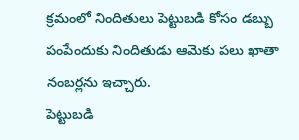క్రమంలో నిందితులు పెట్టుబడి కోసం డబ్బు పంపేందుకు నిందితుడు ఆమెకు పలు ఖాతా నంబర్లను ఇచ్చారు.
పెట్టుబడి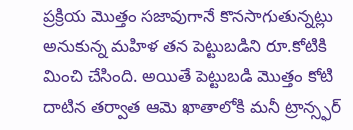ప్రక్రియ మెుత్తం సజావుగానే కొనసాగుతున్నట్లు అనుకున్న మహిళ తన పెట్టుబడిని రూ.కోటికి మించి చేసింది. అయితే పెట్టుబడి మెుత్తం కోటి దాటిన తర్వాత ఆమె ఖాతాలోకి మనీ ట్రాన్స్ఫర్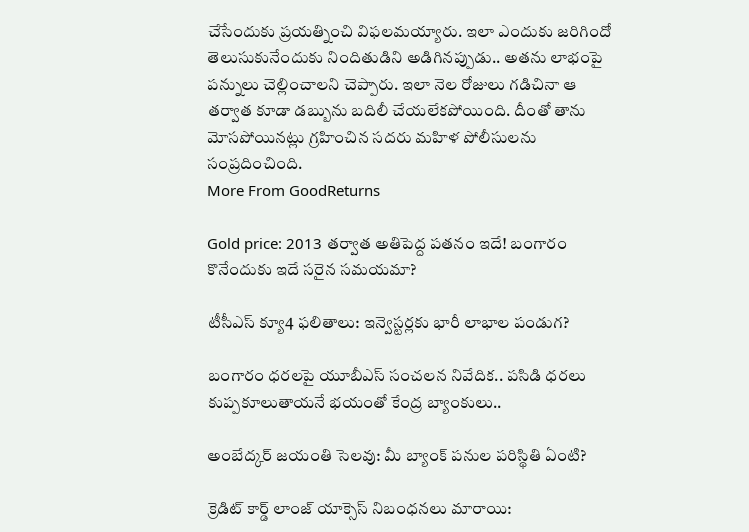చేసేందుకు ప్రయత్నించి విఫలమయ్యారు. ఇలా ఎందుకు జరిగిందో తెలుసుకునేందుకు నిందితుడిని అడిగినప్పుడు.. అతను లాభంపై పన్నులు చెల్లించాలని చెప్పారు. ఇలా నెల రోజులు గడిచినా ఆ తర్వాత కూడా డబ్బును బదిలీ చేయలేకపోయింది. దీంతో తాను మోసపోయినట్లు గ్రహించిన సదరు మహిళ పోలీసులను సంప్రదించింది.
More From GoodReturns

Gold price: 2013 తర్వాత అతిపెద్ద పతనం ఇదే! బంగారం కొనేందుకు ఇదే సరైన సమయమా?

టీసీఎస్ క్యూ4 ఫలితాలు: ఇన్వెస్టర్లకు భారీ లాభాల పండుగ?

బంగారం ధరలపై యూబీఎస్ సంచలన నివేదిక.. పసిడి ధరలు కుప్పకూలుతాయనే భయంతో కేంద్ర బ్యాంకులు..

అంబేద్కర్ జయంతి సెలవు: మీ బ్యాంక్ పనుల పరిస్థితి ఏంటి?

క్రెడిట్ కార్డ్ లాంజ్ యాక్సెస్ నిబంధనలు మారాయి: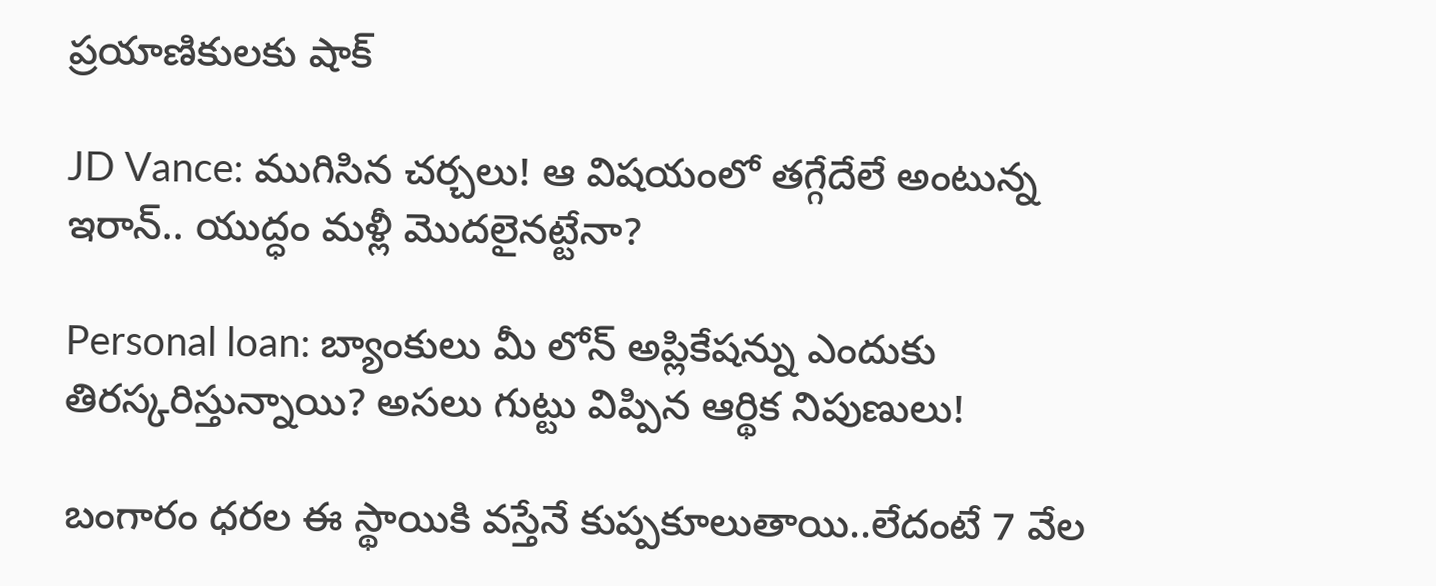ప్రయాణికులకు షాక్

JD Vance: ముగిసిన చర్చలు! ఆ విషయంలో తగ్గేదేలే అంటున్న ఇరాన్.. యుద్ధం మళ్లీ మొదలైనట్టేనా?

Personal loan: బ్యాంకులు మీ లోన్ అప్లికేషన్ను ఎందుకు తిరస్కరిస్తున్నాయి? అసలు గుట్టు విప్పిన ఆర్థిక నిపుణులు!

బంగారం ధరల ఈ స్థాయికి వస్తేనే కుప్పకూలుతాయి..లేదంటే 7 వేల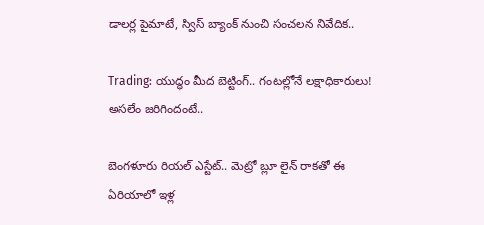డాలర్ల పైమాటే, స్విస్ బ్యాంక్ నుంచి సంచలన నివేదిక..

Trading: యుద్ధం మీద బెట్టింగ్.. గంటల్లోనే లక్షాధికారులు! అసలేం జరిగిందంటే..

బెంగళూరు రియల్ ఎస్టేట్.. మెట్రో బ్లూ లైన్ రాకతో ఈ ఏరియాలో ఇళ్ల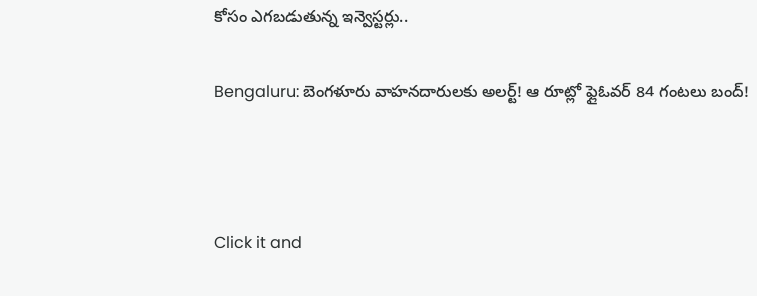కోసం ఎగబడుతున్న ఇన్వెస్టర్లు..

Bengaluru: బెంగళూరు వాహనదారులకు అలర్ట్! ఆ రూట్లో ఫ్లైఓవర్ 84 గంటలు బంద్!



Click it and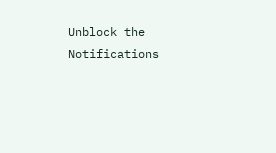Unblock the Notifications